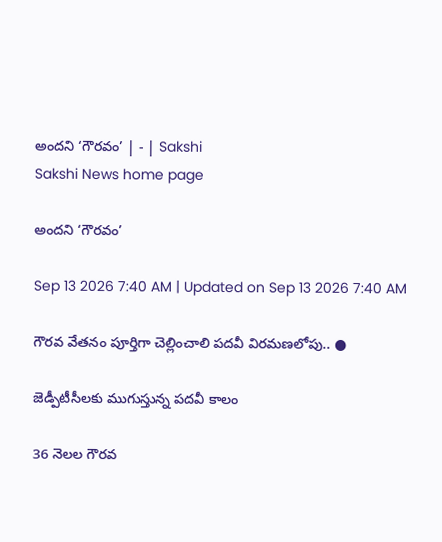అందని ‘గౌరవం’ | - | Sakshi
Sakshi News home page

అందని ‘గౌరవం’

Sep 13 2026 7:40 AM | Updated on Sep 13 2026 7:40 AM

గౌరవ వేతనం పూర్తిగా చెల్లించాలి పదవీ విరమణలోపు.. ●

జెడ్పీటీసీలకు ముగుస్తున్న పదవీ కాలం

36 నెలల గౌరవ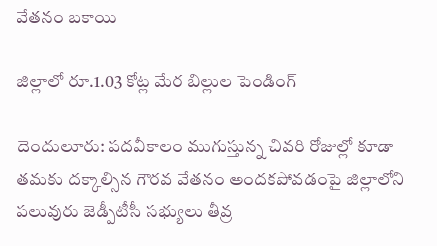వేతనం బకాయి

జిల్లాలో రూ.1.03 కోట్ల మేర బిల్లుల పెండింగ్‌

దెందులూరు: పదవీకాలం ముగుస్తున్న చివరి రోజుల్లో కూడా తమకు దక్కాల్సిన గౌరవ వేతనం అందకపోవడంపై జిల్లాలోని పలువురు జెడ్పీటీసీ సభ్యులు తీవ్ర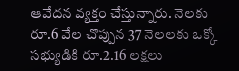ఆవేదన వ్యక్తం చేస్తున్నారు. నెలకు రూ.6 వేల చొప్పున 37 నెలలకు ఒక్కో సభ్యుడికి రూ.2.16 లక్షలు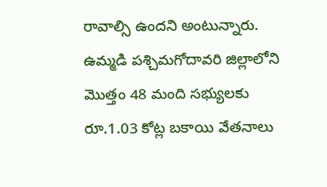రావాల్సి ఉందని అంటున్నారు. ఉమ్మడి పశ్చిమగోదావరి జిల్లాలోని మొత్తం 48 మంది సభ్యులకు రూ.1.03 కోట్ల బకాయి వేతనాలు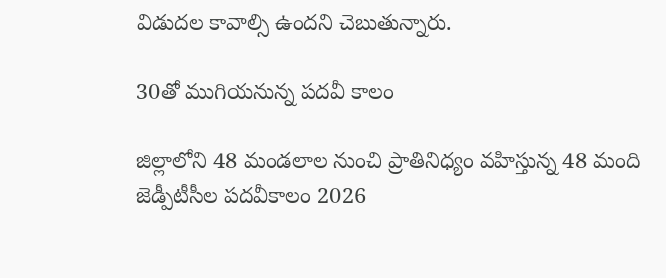విడుదల కావాల్సి ఉందని చెబుతున్నారు.

30తో ముగియనున్న పదవీ కాలం

జిల్లాలోని 48 మండలాల నుంచి ప్రాతినిధ్యం వహిస్తున్న 48 మంది జెడ్పీటీసీల పదవీకాలం 2026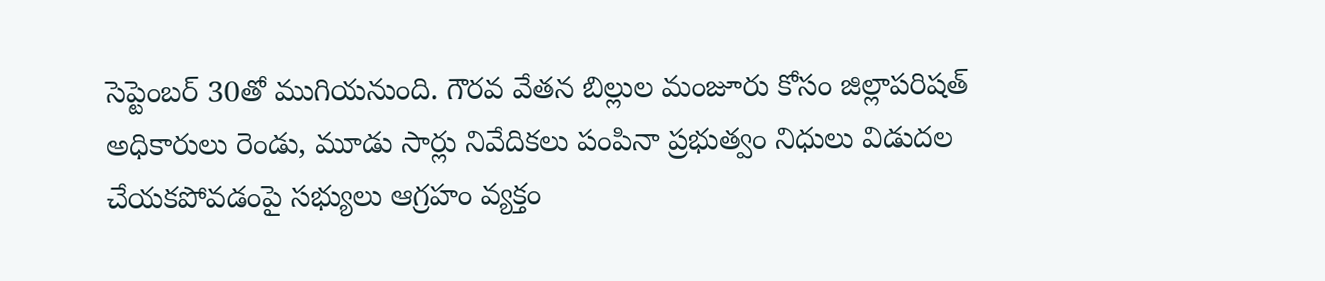సెప్టెంబర్‌ 30తో ముగియనుంది. గౌరవ వేతన బిల్లుల మంజూరు కోసం జిల్లాపరిషత్‌ అధికారులు రెండు, మూడు సార్లు నివేదికలు పంపినా ప్రభుత్వం నిధులు విడుదల చేయకపోవడంపై సభ్యులు ఆగ్రహం వ్యక్తం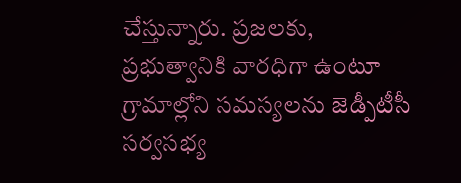చేస్తున్నారు. ప్రజలకు, ప్రభుత్వానికి వారధిగా ఉంటూ గ్రామాల్లోని సమస్యలను జెడ్పీటీసీ సర్వసభ్య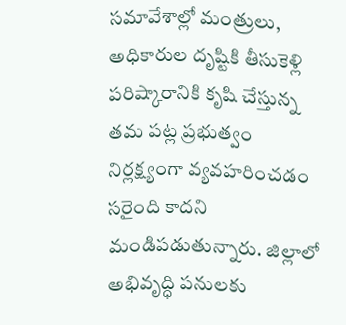సమావేశాల్లో మంత్రులు, అధికారుల దృష్టికి తీసుకెళ్లి పరిష్కారానికి కృషి చేస్తున్న తమ పట్ల ప్రభుత్వం నిర్లక్ష్యంగా వ్యవహరించడం సరైంది కాదని మండిపడుతున్నారు. జిల్లాలో అభివృద్ధి పనులకు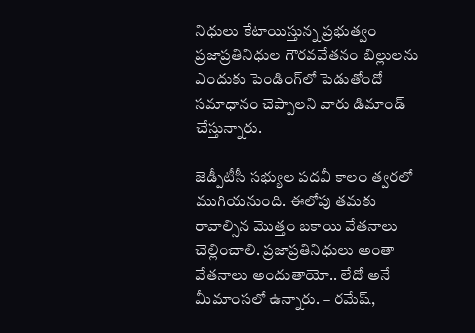నిధులు కేటాయిస్తున్న ప్రభుత్వం ప్రజాప్రతినిధుల గౌరవవేతనం బిల్లులను ఎందుకు పెండింగ్‌లో పెడుతోందో సమాధానం చెప్పాలని వారు డిమాండ్‌ చేస్తున్నారు.

జెడ్పీటీసీ సభ్యుల పదవీ కాలం త్వరలో ముగియనుంది. ఈలోపు తమకు రావాల్సిన మొత్తం బకాయి వేతనాలు చెల్లించాలి. ప్రజాప్రతినిధులు అంతా వేతనాలు అందుతాయో.. లేదో అనే మీమాంసలో ఉన్నారు. – రమేష్‌,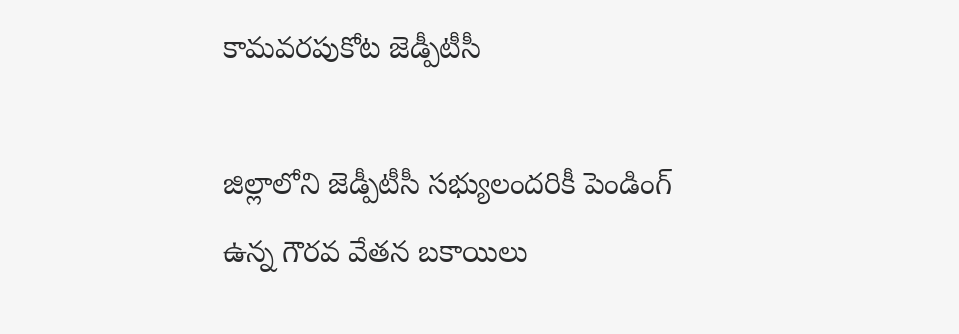కామవరపుకోట జెడ్పీటీసీ

జిల్లాలోని జెడ్పీటీసీ సభ్యులందరికీ పెండింగ్‌ ఉన్న గౌరవ వేతన బకాయిలు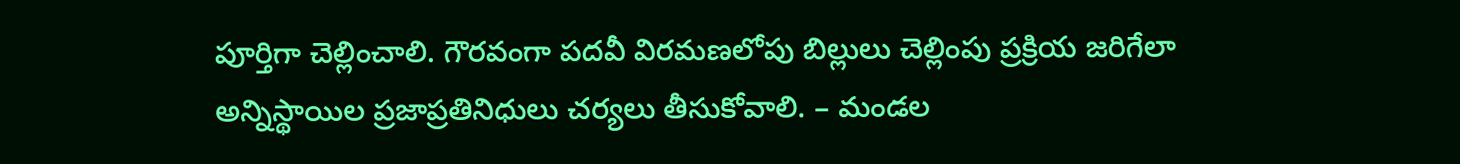పూర్తిగా చెల్లించాలి. గౌరవంగా పదవీ విరమణలోపు బిల్లులు చెల్లింపు ప్రక్రియ జరిగేలా అన్నిస్థాయిల ప్రజాప్రతినిధులు చర్యలు తీసుకోవాలి. – మండల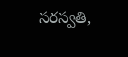సరస్వతి,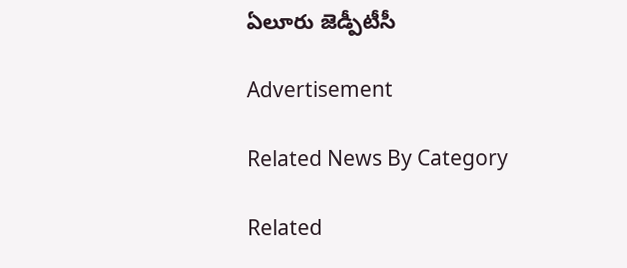ఏలూరు జెడ్పీటీసీ

Advertisement

Related News By Category

Related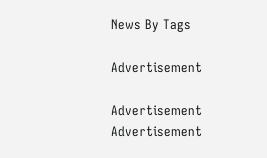News By Tags

Advertisement

Advertisement
Advertisement